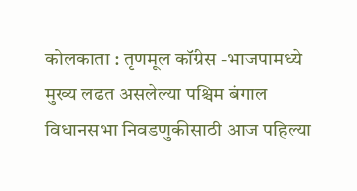कोलकाता : तृणमूल कॉंग्रेस -भाजपामध्ये मुख्य लढत असलेल्या पश्चिम बंगाल विधानसभा निवडणुकीसाठी आज पहिल्या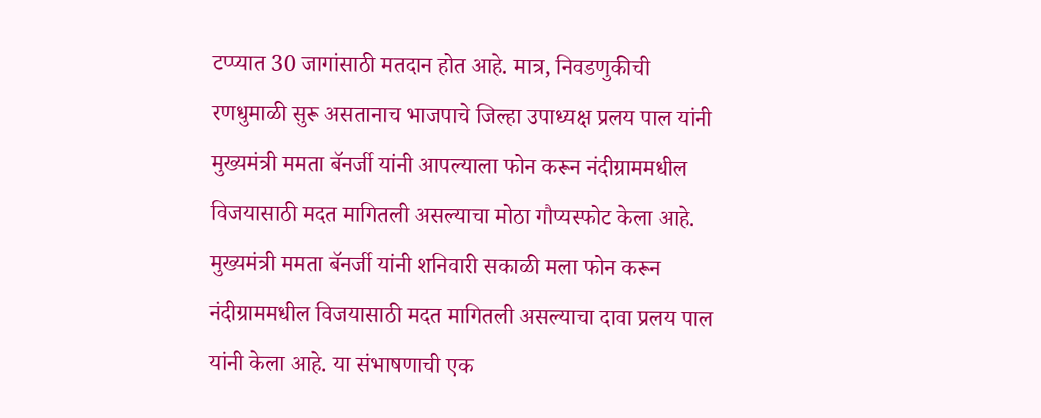टप्प्यात 30 जागांसाठी मतदान होत आहे. मात्र, निवडणुकीची रणधुमाळी सुरू असतानाच भाजपाचे जिल्हा उपाध्यक्ष प्रलय पाल यांनी मुख्यमंत्री ममता बॅनर्जी यांनी आपल्याला फोन करून नंदीग्राममधील विजयासाठी मदत मागितली असल्याचा मोठा गौप्यस्फोट केला आहे.
मुख्यमंत्री ममता बॅनर्जी यांनी शनिवारी सकाळी मला फोन करून नंदीग्राममधील विजयासाठी मदत मागितली असल्याचा दावा प्रलय पाल यांनी केला आहे. या संभाषणाची एक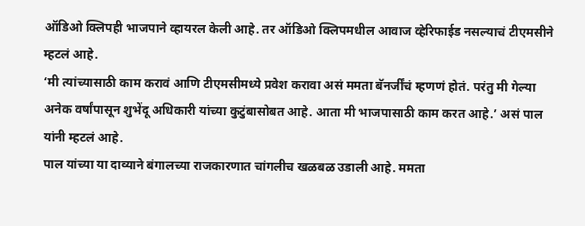ऑडिओ क्लिपही भाजपाने व्हायरल केली आहे. तर ऑडिओ क्लिपमधील आवाज व्हेरिफाईड नसल्याचं टीएमसीने म्हटलं आहे.
‘मी त्यांच्यासाठी काम करावं आणि टीएमसीमध्ये प्रवेश करावा असं ममता बॅनर्जींचं म्हणणं होतं. परंतु मी गेल्या अनेक वर्षांपासून शुभेंदू अधिकारी यांच्या कुटुंबासोबत आहे. आता मी भाजपासाठी काम करत आहे.’ असं पाल यांनी म्हटलं आहे.
पाल यांच्या या दाव्याने बंगालच्या राजकारणात चांगलीच खळबळ उडाली आहे. ममता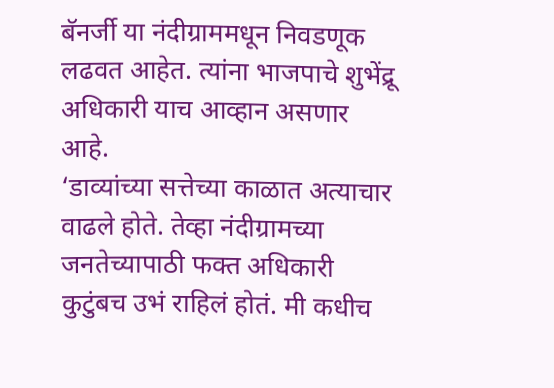बॅनर्जी या नंदीग्राममधून निवडणूक लढवत आहेत. त्यांना भाजपाचे शुभेंद्रू अधिकारी याच आव्हान असणार आहे.
‘डाव्यांच्या सत्तेच्या काळात अत्याचार वाढले होते. तेव्हा नंदीग्रामच्या जनतेच्यापाठी फक्त अधिकारी कुटुंबच उभं राहिलं होतं. मी कधीच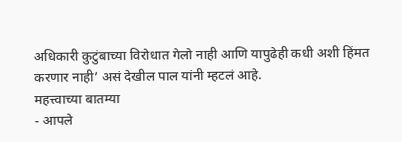अधिकारी कुटुंबाच्या विरोधात गेलो नाही आणि यापुढेही कधी अशी हिंमत करणार नाही’ असं देखील पाल यांनी म्हटलं आहे.
महत्त्वाच्या बातम्या
- आपले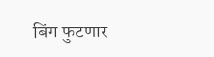बिंग फुटणार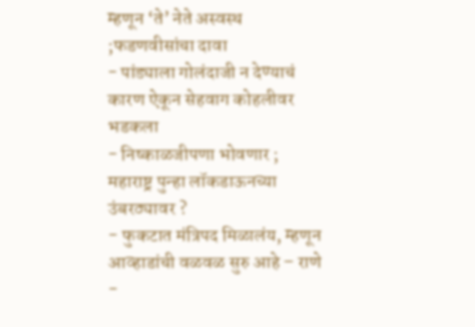म्हणून ‘ते’ नेते अस्वस्थ ;फडणवीसांचा दावा
- पांड्याला गोलंदाजी न देण्याचं कारण ऐकून सेहवाग कोहलीवर भडकला
- निष्काळजीपणा भोवणार ; महाराष्ट्र पुन्हा लॉकडाऊनच्या उंबरठ्यावर ?
- फुकटात मंत्रिपद मिळालंय, म्हणून आव्हाडांची वळवळ सुरु आहे – राणे
-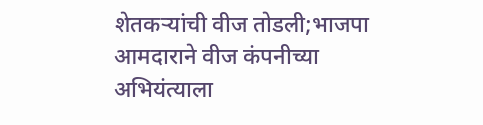शेतकऱ्यांची वीज तोडली;भाजपा आमदाराने वीज कंपनीच्या अभियंत्याला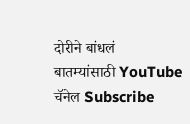दोरीने बांधलं
बातम्यांसाठी YouTube चॅनेल Subscribe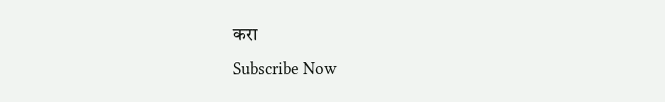करा
Subscribe Now